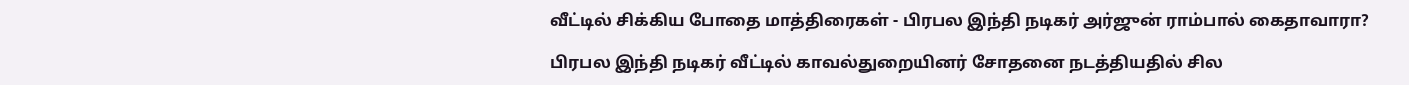வீட்டில் சிக்கிய போதை மாத்திரைகள் - பிரபல இந்தி நடிகர் அர்ஜுன் ராம்பால் கைதாவாரா?

பிரபல இந்தி நடிகர் வீட்டில் காவல்துறையினர் சோதனை நடத்தியதில் சில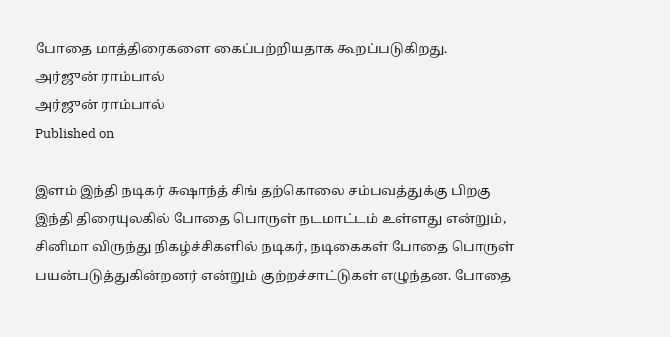போதை மாத்திரைகளை கைப்பற்றியதாக கூறப்படுகிறது.
அர்ஜுன் ராம்பால்
அர்ஜுன் ராம்பால்
Published on

இளம் இந்தி நடிகர் சுஷாந்த் சிங் தற்கொலை சம்பவத்துக்கு பிறகு இந்தி திரையுலகில் போதை பொருள் நடமாட்டம் உள்ளது என்றும், சினிமா விருந்து நிகழ்ச்சிகளில் நடிகர், நடிகைகள் போதை பொருள் பயன்படுத்துகின்றனர் என்றும் குற்றச்சாட்டுகள் எழுந்தன. போதை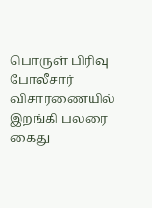பொருள் பிரிவு போலீசார் விசாரணையில் இறங்கி பலரை கைது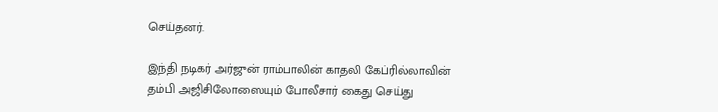செய்தனர்.

இந்தி நடிகர் அர்ஜுன் ராம்பாலின் காதலி கேப்ரில்லாவின் தம்பி அஜிசிலோஸையும் போலீசார் கைது செய்து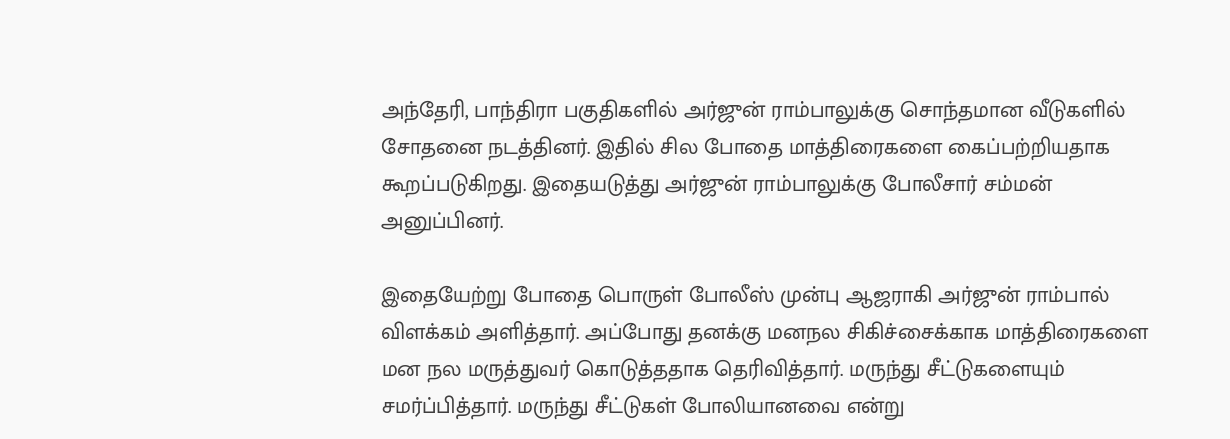அந்தேரி, பாந்திரா பகுதிகளில் அர்ஜுன் ராம்பாலுக்கு சொந்தமான வீடுகளில் சோதனை நடத்தினர். இதில் சில போதை மாத்திரைகளை கைப்பற்றியதாக கூறப்படுகிறது. இதையடுத்து அர்ஜுன் ராம்பாலுக்கு போலீசார் சம்மன் அனுப்பினர்.

இதையேற்று போதை பொருள் போலீஸ் முன்பு ஆஜராகி அர்ஜுன் ராம்பால் விளக்கம் அளித்தார். அப்போது தனக்கு மனநல சிகிச்சைக்காக மாத்திரைகளை மன நல மருத்துவர் கொடுத்ததாக தெரிவித்தார். மருந்து சீட்டுகளையும் சமர்ப்பித்தார். மருந்து சீட்டுகள் போலியானவை என்று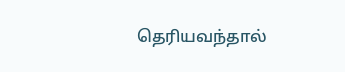தெரியவந்தால்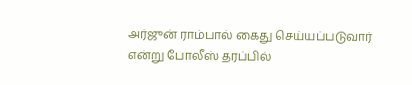அர்ஜுன் ராம்பால் கைது செய்யப்படுவார் என்று போலீஸ் தரப்பில்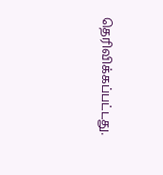தெரிவிக்கப்பட்டது.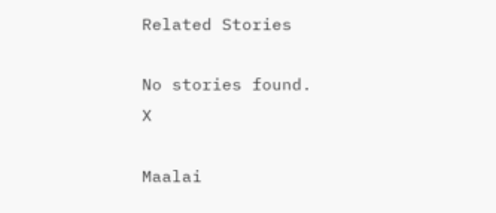Related Stories

No stories found.
X

Maalai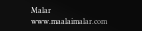Malar
www.maalaimalar.com